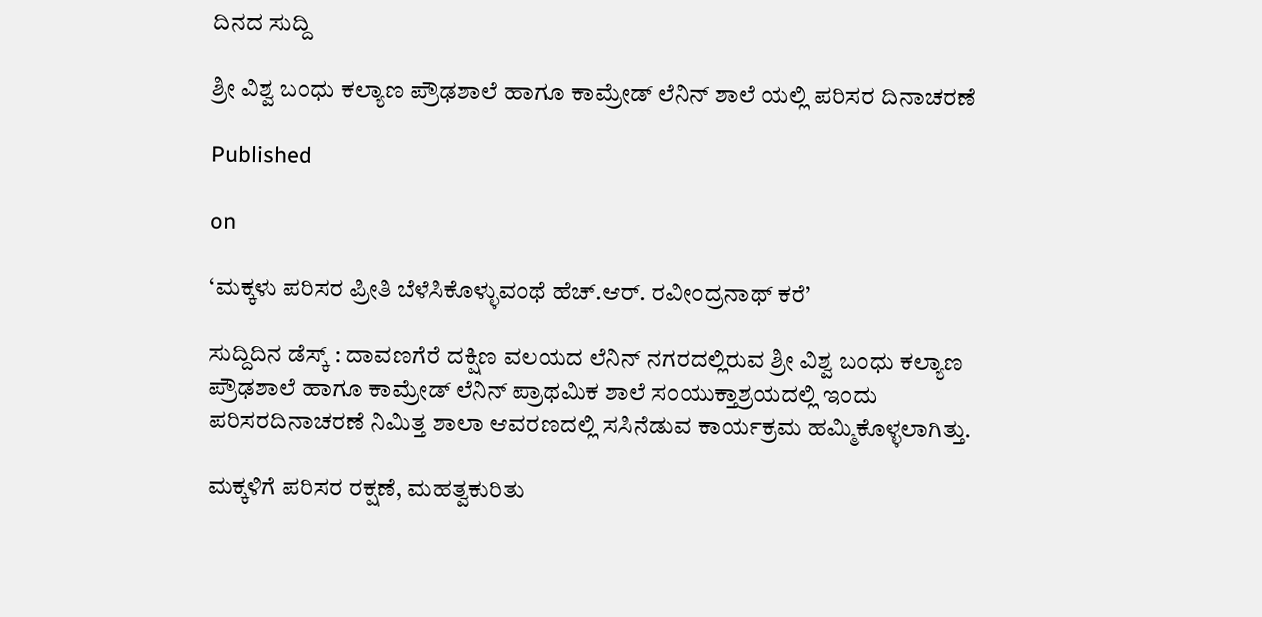ದಿನದ ಸುದ್ದಿ

ಶ್ರೀ ವಿಶ್ವ ಬಂಧು ಕಲ್ಯಾಣ ಪ್ರೌಢಶಾಲೆ ಹಾಗೂ ಕಾಮ್ರೇಡ್ ಲೆನಿನ್ ಶಾಲೆ ಯಲ್ಲಿ ಪರಿಸರ ದಿನಾಚರಣೆ

Published

on

‘ಮಕ್ಕಳು ಪರಿಸರ ಪ್ರೀತಿ ಬೆಳೆಸಿಕೊಳ್ಳುವಂಥೆ ಹೆಚ್.ಆರ್. ರವೀಂದ್ರನಾಥ್ ಕರೆ’

ಸುದ್ದಿದಿನ ಡೆಸ್ಕ್ : ದಾವಣಗೆರೆ ದಕ್ಷಿಣ ವಲಯದ ಲೆನಿನ್ ನಗರದಲ್ಲಿರುವ ಶ್ರೀ ವಿಶ್ವ ಬಂಧು ಕಲ್ಯಾಣ ಪ್ರೌಢಶಾಲೆ ಹಾಗೂ ಕಾಮ್ರೇಡ್ ಲೆನಿನ್ ಪ್ರಾಥಮಿಕ ಶಾಲೆ ಸಂಯುಕ್ತಾಶ್ರಯದಲ್ಲಿ ಇಂದು ಪರಿಸರದಿನಾಚರಣೆ ನಿಮಿತ್ತ ಶಾಲಾ ಆವರಣದಲ್ಲಿ ಸಸಿನೆಡುವ ಕಾರ್ಯಕ್ರಮ ಹಮ್ಮಿಕೊಳ್ಳಲಾಗಿತ್ತು.

ಮಕ್ಕಳಿಗೆ ಪರಿಸರ ರಕ್ಷಣೆ, ಮಹತ್ವಕುರಿತು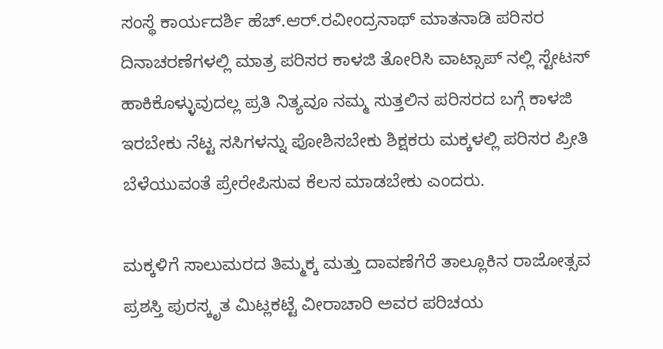ಸಂಸ್ಥೆ ಕಾರ್ಯದರ್ಶಿ ಹೆಚ್.ಆರ್.ರವೀಂದ್ರನಾಥ್ ಮಾತನಾಡಿ ಪರಿಸರ ದಿನಾಚರಣೆಗಳಲ್ಲಿ ಮಾತ್ರ ಪರಿಸರ ಕಾಳಜಿ ತೋರಿಸಿ ವಾಟ್ಸಾಪ್ ನಲ್ಲಿ ಸ್ಟೇಟಸ್ ಹಾಕಿಕೊಳ್ಳುವುದಲ್ಲ ಪ್ರತಿ ನಿತ್ಯವೂ ನಮ್ಮ ಸುತ್ತಲಿನ ಪರಿಸರದ ಬಗ್ಗೆ ಕಾಳಜಿ ಇರಬೇಕು ನೆಟ್ಟ ಸಸಿಗಳನ್ನು ಪೋಶಿಸಬೇಕು ಶಿಕ್ಷಕರು ಮಕ್ಕಳಲ್ಲಿ ಪರಿಸರ ಪ್ರೀತಿ ಬೆಳೆಯುವಂತೆ ಪ್ರೇರೇಪಿಸುವ ಕೆಲಸ ಮಾಡಬೇಕು ಎಂದರು.

ಮಕ್ಕಳಿಗೆ ಸಾಲುಮರದ ತಿಮ್ಮಕ್ಕ ಮತ್ತು ದಾವಣೆಗೆರೆ ತಾಲ್ಲೂಕಿನ ರಾಜೋತ್ಸವ ಪ್ರಶಸ್ತಿ ಪುರಸ್ಕೃತ ಮಿಟ್ಲಕಟ್ಟೆ ವೀರಾಚಾರಿ ಅವರ ಪರಿಚಯ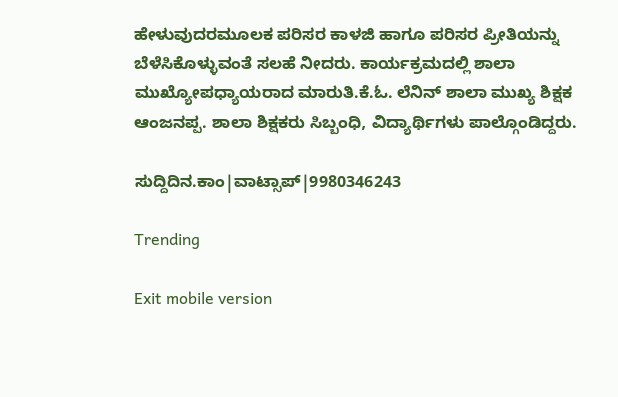ಹೇಳುವುದರಮೂಲಕ ಪರಿಸರ ಕಾಳಜಿ ಹಾಗೂ ಪರಿಸರ ಪ್ರೀತಿಯನ್ನು ಬೆಳೆಸಿಕೊಳ್ಳುವಂತೆ ಸಲಹೆ ನೀದರು. ಕಾರ್ಯಕ್ರಮದಲ್ಲಿ ಶಾಲಾ ಮುಖ್ಯೋಪಧ್ಯಾಯರಾದ ಮಾರುತಿ.ಕೆ.ಓ. ಲೆನಿನ್ ಶಾಲಾ ಮುಖ್ಯ ಶಿಕ್ಷಕ ಆಂಜನಪ್ಪ. ಶಾಲಾ ಶಿಕ್ಷಕರು ಸಿಬ್ಬಂಧಿ, ವಿದ್ಯಾರ್ಥಿಗಳು ಪಾಲ್ಗೊಂಡಿದ್ದರು.

ಸುದ್ದಿದಿನ.ಕಾಂ|ವಾಟ್ಸಾಪ್|9980346243

Trending

Exit mobile version